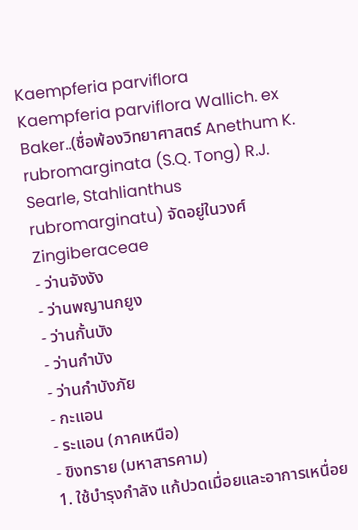Kaempferia parviflora
Kaempferia parviflora Wallich. ex Baker..(ชื่อพ้องวิทยาศาสตร์ Anethum K. rubromarginata (S.Q. Tong) R.J. Searle, Stahlianthus rubromarginatu) จัดอยู่ในวงศ์ Zingiberaceae
- ว่านจังงัง
- ว่านพญานกยูง
- ว่านกั้นบัง
- ว่านกำบัง
- ว่านกำบังภัย
- กะแอน
- ระแอน (ภาคเหนือ)
- ขิงทราย (มหาสารคาม)
1. ใช้บำรุงกำลัง แก้ปวดเมื่อยและอาการเหนื่อย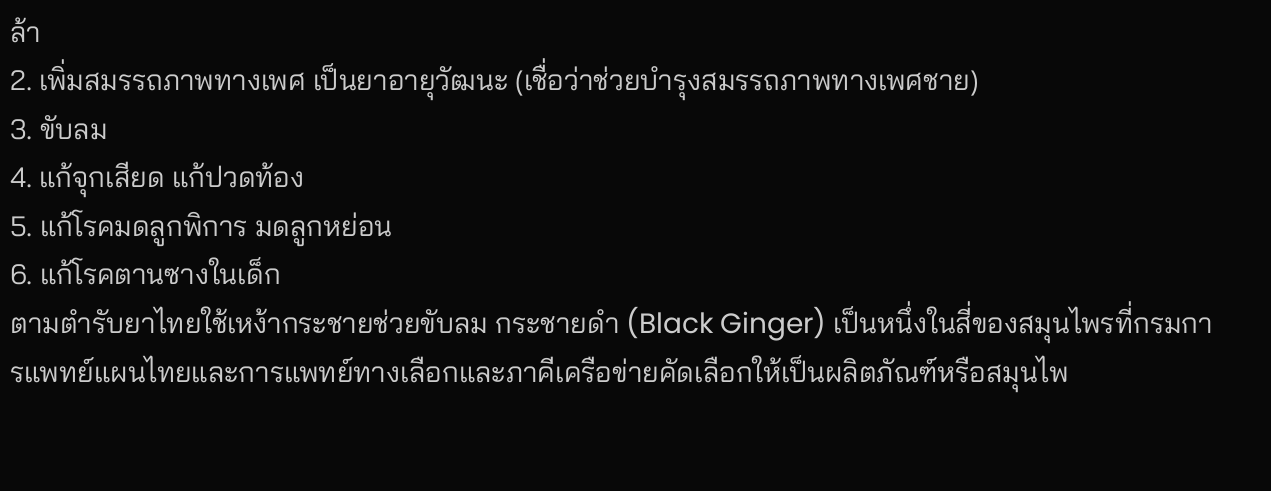ล้า
2. เพิ่มสมรรถภาพทางเพศ เป็นยาอายุวัฒนะ (เชื่อว่าช่วยบำรุงสมรรถภาพทางเพศชาย)
3. ขับลม
4. แก้จุกเสียด แก้ปวดท้อง
5. แก้โรคมดลูกพิการ มดลูกหย่อน
6. แก้โรคตานซางในเด็ก
ตามตำรับยาไทยใช้เหง้ากระชายช่วยขับลม กระชายดำ (Black Ginger) เป็นหนึ่งในสี่ของสมุนไพรที่กรมการแพทย์แผนไทยและการแพทย์ทางเลือกและภาคีเครือข่ายคัดเลือกให้เป็นผลิตภัณฑ์หรือสมุนไพ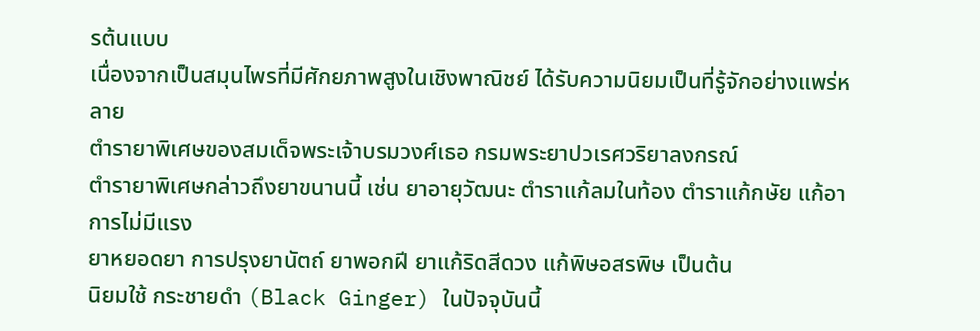รต้นแบบ
เนื่องจากเป็นสมุนไพรที่มีศักยภาพสูงในเชิงพาณิชย์ ได้รับความนิยมเป็นที่รู้จักอย่างแพร่หลาย
ตำรายาพิเศษของสมเด็จพระเจ้าบรมวงศ์เธอ กรมพระยาปวเรศวริยาลงกรณ์
ตำรายาพิเศษกล่าวถึงยาขนานนี้ เช่น ยาอายุวัฒนะ ตำราแก้ลมในท้อง ตำราแก้กษัย แก้อาการไม่มีแรง
ยาหยอดยา การปรุงยานัตถ์ ยาพอกฝี ยาแก้ริดสีดวง แก้พิษอสรพิษ เป็นต้น
นิยมใช้ กระชายดำ (Black Ginger) ในปัจจุบันนี้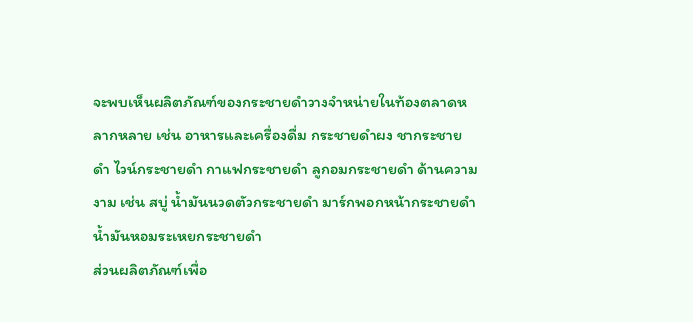จะพบเห็นผลิตภัณฑ์ของกระชายดำวางจำหน่ายในท้องตลาดหลากหลาย เช่น อาหารและเครื่องดื่ม กระชายดำผง ชากระชายดำ ไวน์กระชายดำ กาแฟกระชายดำ ลูกอมกระชายดำ ด้านความงาม เช่น สบู่ น้ำมันนวดตัวกระชายดำ มาร์กพอกหน้ากระชายดำ น้ำมันหอมระเหยกระชายดำ
ส่วนผลิตภัณฑ์เพื่อ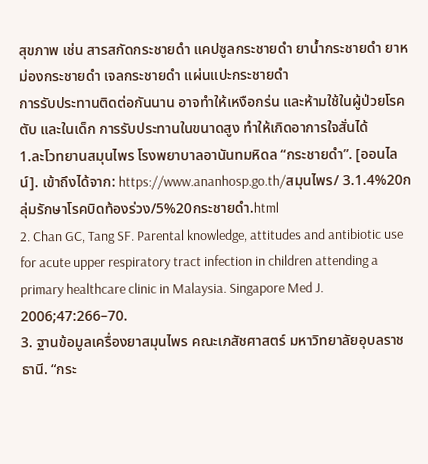สุขภาพ เช่น สารสกัดกระชายดำ แคปซูลกระชายดำ ยาน้ำกระชายดำ ยาหม่องกระชายดำ เจลกระชายดำ แผ่นแปะกระชายดำ
การรับประทานติดต่อกันนาน อาจทำให้เหงือกร่น และห้ามใช้ในผู้ป่วยโรคตับ และในเด็ก การรับประทานในขนาดสูง ทำให้เกิดอาการใจสั่นได้
1.ละโวทยานสมุนไพร โรงพยาบาลอานันทมหิดล “กระชายดำ”. [ออนไลน์]. เข้าถึงได้จาก: https://www.ananhosp.go.th/สมุนไพร/ 3.1.4%20กลุ่มรักษาโรคบิดท้องร่วง/5%20กระชายดำ.html
2. Chan GC, Tang SF. Parental knowledge, attitudes and antibiotic use for acute upper respiratory tract infection in children attending a primary healthcare clinic in Malaysia. Singapore Med J. 2006;47:266–70.
3. ฐานข้อมูลเครื่องยาสมุนไพร คณะเภสัชศาสตร์ มหาวิทยาลัยอุบลราชธานี. “กระ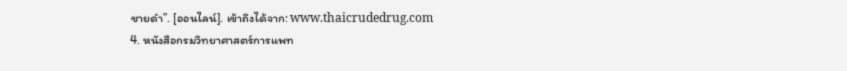ชายดำ”. [ออนไลน์]. เข้าถึงได้จาก: www.thaicrudedrug.com
4. หนังสือกรมวิทยาศาสตร์การแพท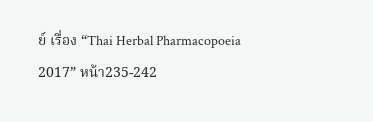ย์ เรื่อง “Thai Herbal Pharmacopoeia 2017” หน้า235-242